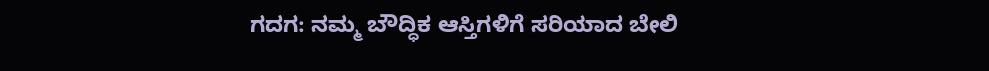ಗದಗ: ನಮ್ಮ ಬೌದ್ಧಿಕ ಆಸ್ತಿಗಳಿಗೆ ಸರಿಯಾದ ಬೇಲಿ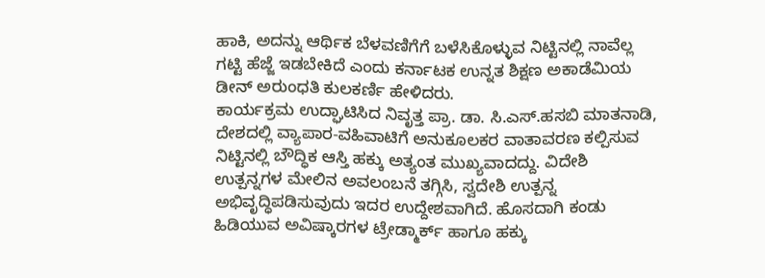ಹಾಕಿ, ಅದನ್ನು ಆರ್ಥಿಕ ಬೆಳವಣಿಗೆಗೆ ಬಳೆಸಿಕೊಳ್ಳುವ ನಿಟ್ಟಿನಲ್ಲಿ ನಾವೆಲ್ಲ ಗಟ್ಟಿ ಹೆಜ್ಜೆ ಇಡಬೇಕಿದೆ ಎಂದು ಕರ್ನಾಟಕ ಉನ್ನತ ಶಿಕ್ಷಣ ಅಕಾಡೆಮಿಯ ಡೀನ್ ಅರುಂಧತಿ ಕುಲಕರ್ಣಿ ಹೇಳಿದರು.
ಕಾರ್ಯಕ್ರಮ ಉದ್ಘಾಟಿಸಿದ ನಿವೃತ್ತ ಪ್ರಾ. ಡಾ. ಸಿ.ಎಸ್.ಹಸಬಿ ಮಾತನಾಡಿ, ದೇಶದಲ್ಲಿ ವ್ಯಾಪಾರ-ವಹಿವಾಟಿಗೆ ಅನುಕೂಲಕರ ವಾತಾವರಣ ಕಲ್ಪಿಸುವ ನಿಟ್ಟಿನಲ್ಲಿ ಬೌದ್ಧಿಕ ಆಸ್ತಿ ಹಕ್ಕು ಅತ್ಯಂತ ಮುಖ್ಯವಾದದ್ದು. ವಿದೇಶಿ ಉತ್ಪನ್ನಗಳ ಮೇಲಿನ ಅವಲಂಬನೆ ತಗ್ಗಿಸಿ, ಸ್ವದೇಶಿ ಉತ್ಪನ್ನ ಅಭಿವೃದ್ಧಿಪಡಿಸುವುದು ಇದರ ಉದ್ದೇಶವಾಗಿದೆ. ಹೊಸದಾಗಿ ಕಂಡು ಹಿಡಿಯುವ ಅವಿಷ್ಕಾರಗಳ ಟ್ರೇಡ್ಮಾರ್ಕ್ ಹಾಗೂ ಹಕ್ಕು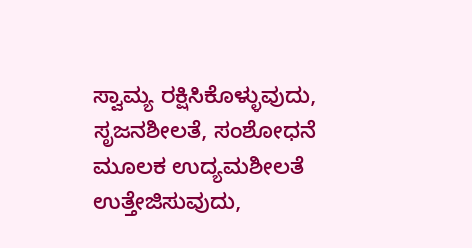ಸ್ವಾಮ್ಯ ರಕ್ಷಿಸಿಕೊಳ್ಳುವುದು, ಸೃಜನಶೀಲತೆ, ಸಂಶೋಧನೆ ಮೂಲಕ ಉದ್ಯಮಶೀಲತೆ ಉತ್ತೇಜಿಸುವುದು,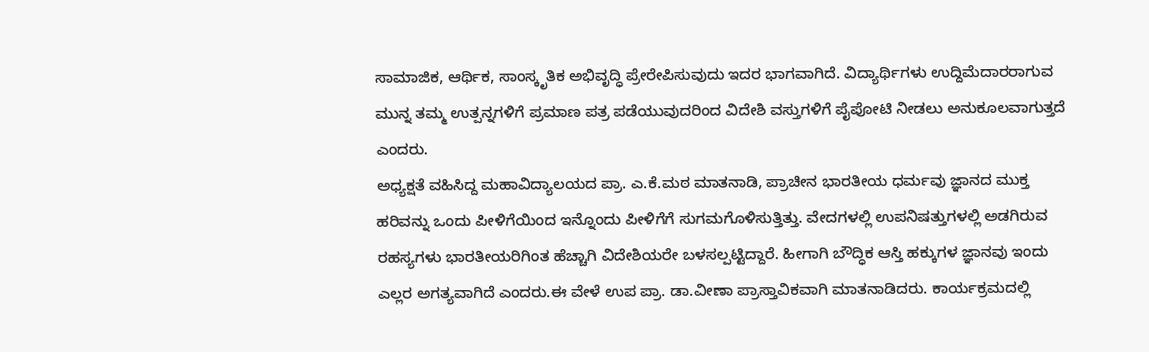ಸಾಮಾಜಿಕ, ಆರ್ಥಿಕ, ಸಾಂಸ್ಕೃತಿಕ ಅಭಿವೃದ್ಧಿ ಪ್ರೇರೇಪಿಸುವುದು ಇದರ ಭಾಗವಾಗಿದೆ. ವಿದ್ಯಾರ್ಥಿಗಳು ಉದ್ದಿಮೆದಾರರಾಗುವ ಮುನ್ನ ತಮ್ಮ ಉತ್ಪನ್ನಗಳಿಗೆ ಪ್ರಮಾಣ ಪತ್ರ ಪಡೆಯುವುದರಿಂದ ವಿದೇಶಿ ವಸ್ತುಗಳಿಗೆ ಪೈಪೋಟಿ ನೀಡಲು ಅನುಕೂಲವಾಗುತ್ತದೆ ಎಂದರು.
ಅಧ್ಯಕ್ಷತೆ ವಹಿಸಿದ್ದ ಮಹಾವಿದ್ಯಾಲಯದ ಪ್ರಾ. ಎ.ಕೆ.ಮಠ ಮಾತನಾಡಿ, ಪ್ರಾಚೀನ ಭಾರತೀಯ ಧರ್ಮವು ಜ್ಞಾನದ ಮುಕ್ತ ಹರಿವನ್ನು ಒಂದು ಪೀಳಿಗೆಯಿಂದ ಇನ್ನೊಂದು ಪೀಳಿಗೆಗೆ ಸುಗಮಗೊಳಿಸುತ್ತಿತ್ತು. ವೇದಗಳಲ್ಲಿ ಉಪನಿಷತ್ತುಗಳಲ್ಲಿ ಅಡಗಿರುವ ರಹಸ್ಯಗಳು ಭಾರತೀಯರಿಗಿಂತ ಹೆಚ್ಚಾಗಿ ವಿದೇಶಿಯರೇ ಬಳಸಲ್ಪಟ್ಟಿದ್ದಾರೆ. ಹೀಗಾಗಿ ಬೌದ್ಧಿಕ ಆಸ್ತಿ ಹಕ್ಕುಗಳ ಜ್ಞಾನವು ಇಂದು ಎಲ್ಲರ ಅಗತ್ಯವಾಗಿದೆ ಎಂದರು.ಈ ವೇಳೆ ಉಪ ಪ್ರಾ. ಡಾ.ವೀಣಾ ಪ್ರಾಸ್ತಾವಿಕವಾಗಿ ಮಾತನಾಡಿದರು. ಕಾರ್ಯಕ್ರಮದಲ್ಲಿ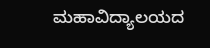ಮಹಾವಿದ್ಯಾಲಯದ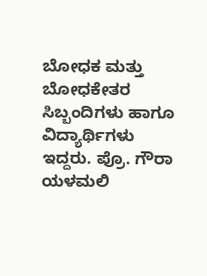ಬೋಧಕ ಮತ್ತು ಬೋಧಕೇತರ ಸಿಬ್ಬಂದಿಗಳು ಹಾಗೂ ವಿದ್ಯಾರ್ಥಿಗಳು ಇದ್ದರು. ಪ್ರೊ. ಗೌರಾ ಯಳಮಲಿ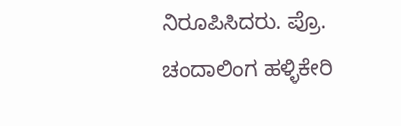ನಿರೂಪಿಸಿದರು. ಪ್ರೊ. ಚಂದಾಲಿಂಗ ಹಳ್ಳಿಕೇರಿ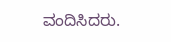ವಂದಿಸಿದರು.